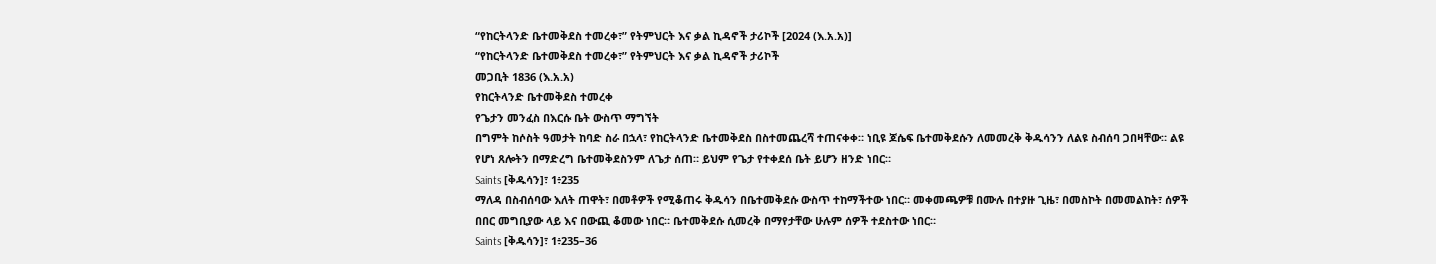“የከርትላንድ ቤተመቅደስ ተመረቀ፣” የትምህርት እና ቃል ኪዳኖች ታሪኮች [2024 (እ.አ.አ)]
“የከርትላንድ ቤተመቅደስ ተመረቀ፣” የትምህርት እና ቃል ኪዳኖች ታሪኮች
መጋቢት 1836 (እ.አ.አ)
የከርትላንድ ቤተመቅደስ ተመረቀ
የጌታን መንፈስ በእርሱ ቤት ውስጥ ማግኘት
በግምት ከሶስት ዓመታት ከባድ ስራ በኋላ፣ የከርትላንድ ቤተመቅደስ በስተመጨረሻ ተጠናቀቀ። ነቢዩ ጆሴፍ ቤተመቅደሱን ለመመረቅ ቅዱሳንን ለልዩ ስብሰባ ጋበዛቸው። ልዩ የሆነ ጸሎትን በማድረግ ቤተመቅደስንም ለጌታ ሰጠ። ይህም የጌታ የተቀደሰ ቤት ይሆን ዘንድ ነበር።
Saints [ቅዱሳን]፣ 1፥235
ማለዳ በስብሰባው እለት ጠዋት፣ በመቶዎች የሚቆጠሩ ቅዱሳን በቤተመቅደሱ ውስጥ ተከማችተው ነበር። መቀመጫዎቹ በሙሉ በተያዙ ጊዜ፣ በመስኮት በመመልከት፣ ሰዎች በበር መግቢያው ላይ እና በውጪ ቆመው ነበር። ቤተመቅደሱ ሲመረቅ በማየታቸው ሁሉም ሰዎች ተደስተው ነበር።
Saints [ቅዱሳን]፣ 1፥235–36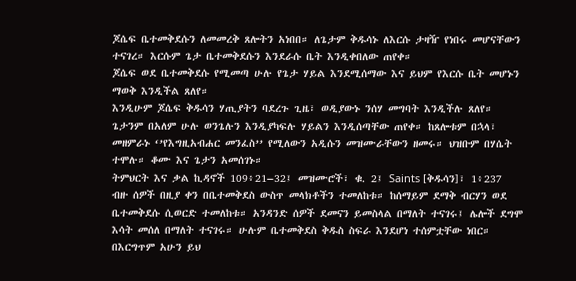ጆሴፍ ቤተመቅደሱን ለመመረቅ ጸሎትን አነበበ። ለጌታም ቅዱሳኑ ለእርሱ ታዛዥ የነበሩ መሆናቸውን ተናገረ። እርሱም ጌታ ቤተመቅደሱን እንደራሱ ቤት እንዲቀበለው ጠየቀ።
ጆሴፍ ወደ ቤተመቅደሱ የሚመጣ ሁሉ የጌታ ሃይል እንደሚሰማው እና ይህም የእርሱ ቤት መሆኑን ማወቅ እንዲችል ጸለየ።
እንዲሁም ጆሴፍ ቅዱሳን ሃጢያትን ባደረጉ ጊዜ፣ ወዲያውኑ ንሰሃ መግባት እንዲችሉ ጸለየ። ጌታንም በአለም ሁሉ ወንጌሉን እንዲያካፍሉ ሃይልን እንዲሰጣቸው ጠየቀ። ከጸሎቱም በኋላ፣ መዘምራኑ ‘’የእግዚአብሐር መንፈስ’’ የሚለውን አዲሱን መዝሙራቸውን ዘመሩ። ህዝቡም በሃሴት ተሞሉ። ቆሙ እና ጌታን አመሰገኑ።
ትምህርት እና ቃል ኪዳኖች 109፥21–32፤ መዝሙሮች፣ ቁ. 2፤ Saints [ቅዱሳን]፣ 1፥237
ብዙ ሰዎች በዚያ ቀን በቤተመቅደስ ውስጥ መላክቶችን ተመለከቱ። ከሰማይም ደማቅ ብርሃን ወደ ቤተመቅደሱ ሲወርድ ተመለከቱ። አንዳንድ ሰዎች ደመናን ይመስላል በማለት ተናገሩ፤ ሌሎች ደግሞ እሳት መሰለ በማለት ተናገሩ። ሁሉም ቤተመቅደስ ቅዱስ ስፍራ እንደሆነ ተሰምቷቸው ነበር። በእርግጥም አሁን ይህ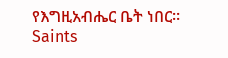የእግዚአብሔር ቤት ነበር።
Saints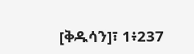[ቅዱሳን]፣ 1፥237